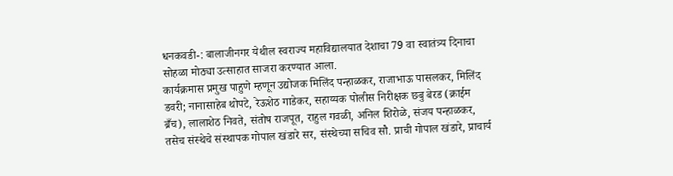धनकवडी-: बालाजीनगर येथील स्वराज्य महाविद्यालयात देशाचा 79 वा स्वातंत्र्य दिनाचा सोहळा मोठ्या उत्साहात साजरा करण्यात आला.
कार्यक्रमास प्रमुख पाहुणे म्हणून उद्योजक मिलिंद पन्हाळकर, राजाभाऊ पासलकर, मिलिंद डवरी; नानासाहेब थोपटे, रेऊशेठ गाडेकर, सहाय्यक पोलीस निरीक्षक छबु बेरड (क्राईम ब्रँच), लालाशेठ निवते, संतोष राजपूत, राहुल गवळी, अनिल शिरोळे, संजय पन्हाळकर, तसेच संस्थेचे संस्थापक गोपाल खंडारे सर, संस्थेच्या सचिव सौ. प्राची गोपाल खंडारे, प्राचार्य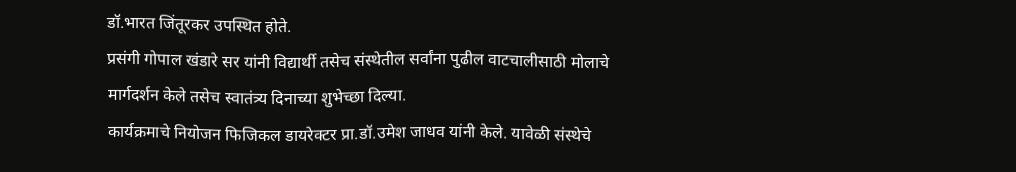डॉ.भारत जिंतूरकर उपस्थित होते.
प्रसंगी गोपाल खंडारे सर यांनी विद्यार्थी तसेच संस्थेतील सर्वांना पुढील वाटचालीसाठी मोलाचे मार्गदर्शन केले तसेच स्वातंत्र्य दिनाच्या शुभेच्छा दिल्या.
कार्यक्रमाचे नियोजन फिजिकल डायरेक्टर प्रा.डॉ.उमेश जाधव यांनी केले. यावेळी संस्थेचे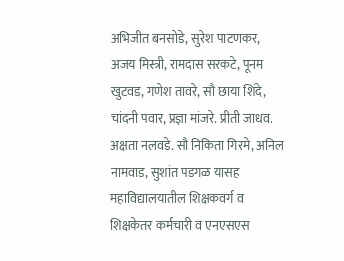अभिजीत बनसोडे, सुरेश पाटणकर, अजय मिस्त्री, रामदास सरकटे, पूनम खुटवड, गणेश तावरे, सौ छाया शिंदे, चांदनी पवार, प्रज्ञा मांजरे. प्रीती जाधव. अक्षता नलवडे. सौ निकिता गिरमे, अनिल नामवाड, सुशांत पडगळ यासह महाविद्यालयातील शिक्षकवर्ग व शिक्षकेतर कर्मचारी व एनएसएस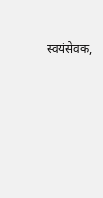स्वयंसेवक,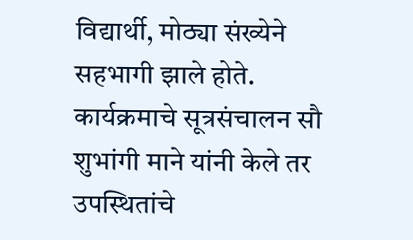विद्यार्थी, मोठ्या संख्येने सहभागी झाले होते.
कार्यक्रमाचे सूत्रसंचालन सौ शुभांगी माने यांनी केले तर उपस्थितांचे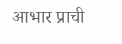आभार प्राची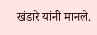खंडारे यांनी मानले.